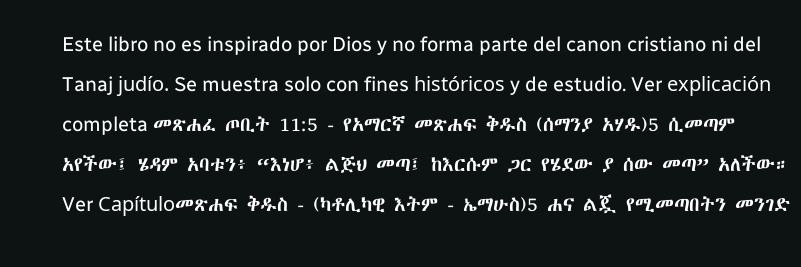Este libro no es inspirado por Dios y no forma parte del canon cristiano ni del Tanaj judío. Se muestra solo con fines históricos y de estudio. Ver explicación completa መጽሐፈ ጦቢት 11:5 - የአማርኛ መጽሐፍ ቅዱስ (ሰማንያ አሃዱ)5 ሲመጣም አየችው፤ ሄዳም አባቱን፥ “እነሆ፥ ልጅህ መጣ፤ ከእርሱም ጋር የሄደው ያ ሰው መጣ” አለችው። Ver Capítuloመጽሐፍ ቅዱስ - (ካቶሊካዊ እትም - ኤማሁስ)5 ሐና ልጇ የሚመጣበትን መንገድ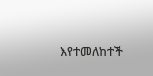እየተመለከተች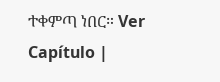ተቀምጣ ነበር። Ver Capítulo |